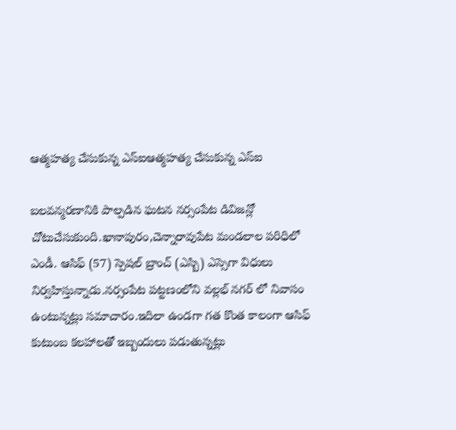ఆత్మహత్య చేసుకున్న ఎస్ఐఆత్మహత్య చేసుకున్న ఎస్ఐ

బలవన్మరణానికి పాల్పడిన ఘటన నర్సంపేట డివిజన్లో చోటుచేసుకుంది.ఖానాపురం,చెన్నారావుపేట మండలాల పరిధిలో ఎండీ. ఆసిఫ్ (57) స్పెషల్ బ్రాంచ్ (ఎస్బి) ఎస్సెగా విధులు నిర్వహిస్తున్నాడు.నర్సంపేట పట్టణంలోని వల్లభ్ నగర్ లో నివాసం ఉంటున్నట్లు సమాచారం.ఇదిలా ఉండగా గత కొంత కాలంగా ఆసిఫ్ కుటుంబ కలహాలతో ఇబ్బందులు పడుతున్నట్లు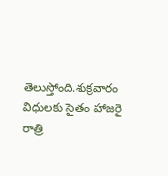తెలుస్తోంది.శుక్రవారం విధులకు సైతం హాజరై రాత్రి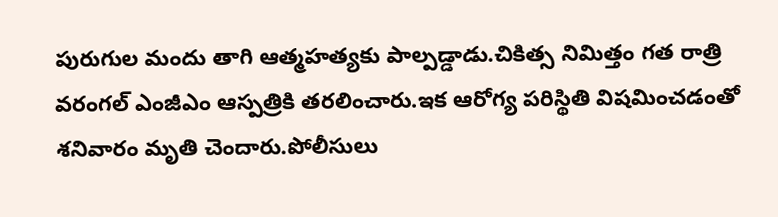పురుగుల మందు తాగి ఆత్మహత్యకు పాల్పడ్డాడు.చికిత్స నిమిత్తం గత రాత్రి వరంగల్ ఎంజీఎం ఆస్పత్రికి తరలించారు.ఇక ఆరోగ్య పరిస్థితి విషమించడంతో శనివారం మృతి చెందారు.పోలీసులు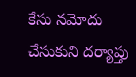కేసు నమోదు చేసుకుని దర్యాప్తు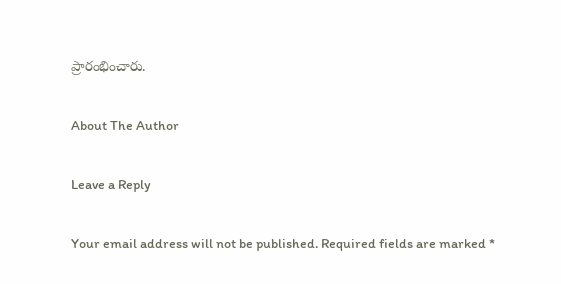ప్రారంభించారు.

About The Author

Leave a Reply

Your email address will not be published. Required fields are marked *